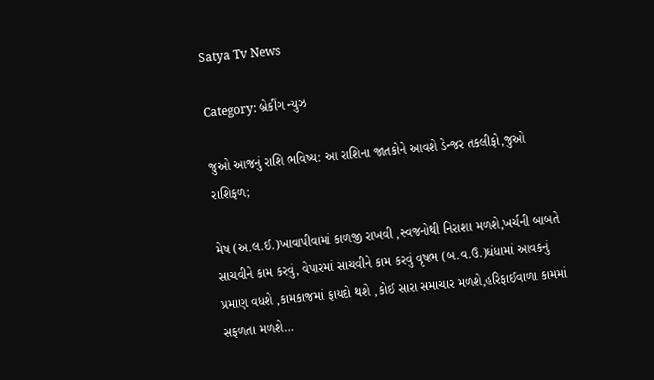Satya Tv News

Category: બ્રેકીંગ ન્યુઝ

જુઓ આજનું રાશિ ભવિષ્ય: આ રાશિના જાતકોને આવશે ડેન્જર તકલીફો,જુઓ રાશિફળ;

મેષ (અ.લ.ઈ.)ખાવાપીવામાં કાળજી રાખવી ,સ્વજનોથી નિરાશા મળશે,ખર્ચની બાબતે સાચવીને કામ કરવું, વેપારમાં સાચવીને કામ કરવું વૃષભ (બ.વ.ઉ.)ધંધામાં આવકનું પ્રમાણ વધશે ,કામકાજમાં ફાયદો થશે ,કોઈ સારા સમાચાર મળશે,હરિફાઈવાળા કામમાં સફળતા મળશે…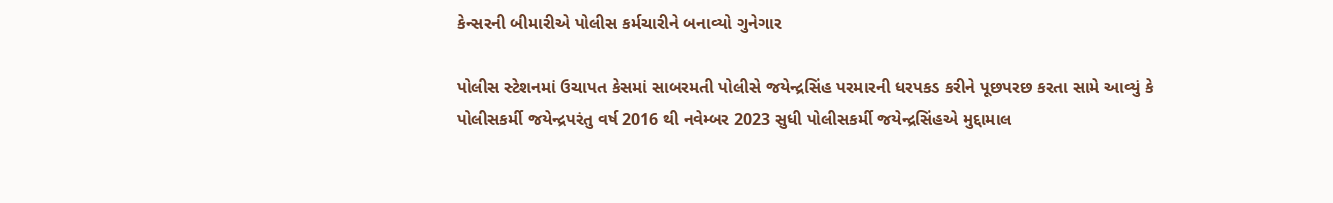કેન્સરની બીમારીએ પોલીસ કર્મચારીને બનાવ્યો ગુનેગાર

પોલીસ સ્ટેશનમાં ઉચાપત કેસમાં સાબરમતી પોલીસે જયેન્દ્રસિંહ પરમારની ધરપકડ કરીને પૂછપરછ કરતા સામે આવ્યું કે પોલીસકર્મી જયેન્દ્રપરંતુ વર્ષ 2016 થી નવેમ્બર 2023 સુધી પોલીસકર્મી જયેન્દ્રસિંહએ મુદ્દામાલ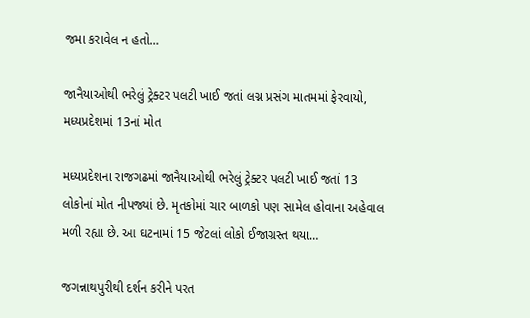જમા કરાવેલ ન હતો…

જાનૈયાઓથી ભરેલું ટ્રેક્ટર પલટી ખાઈ જતાં લગ્ન પ્રસંગ માતમમાં ફેરવાયો, મધ્યપ્રદેશમાં 13નાં મોત

મધ્યપ્રદેશના રાજગઢમાં જાનૈયાઓથી ભરેલું ટ્રેક્ટર પલટી ખાઈ જતાં 13 લોકોનાં મોત નીપજ્યાં છે. મૃતકોમાં ચાર બાળકો પણ સામેલ હોવાના અહેવાલ મળી રહ્યા છે. આ ઘટનામાં 15 જેટલાં લોકો ઈજાગ્રસ્ત થયા…

જગન્નાથપુરીથી દર્શન કરીને પરત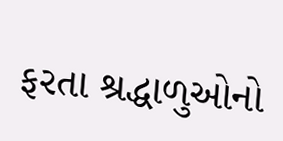ફરતા શ્રદ્ધાળુઓનો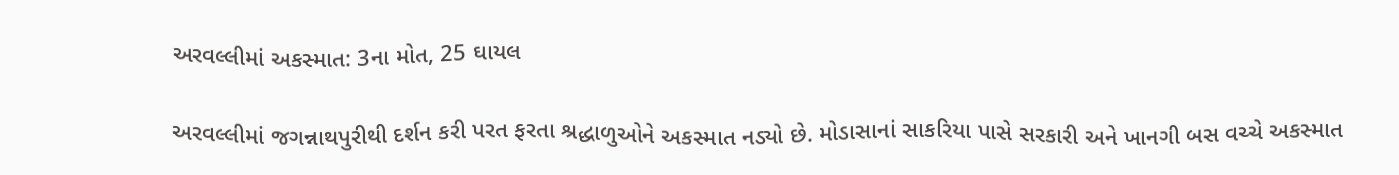અરવલ્લીમાં અકસ્માત: 3ના મોત, 25 ઘાયલ

અરવલ્લીમાં જગન્નાથપુરીથી દર્શન કરી પરત ફરતા શ્રદ્ધાળુઓને અકસ્માત નડ્યો છે. મોડાસાનાં સાકરિયા પાસે સરકારી અને ખાનગી બસ વચ્ચે અકસ્માત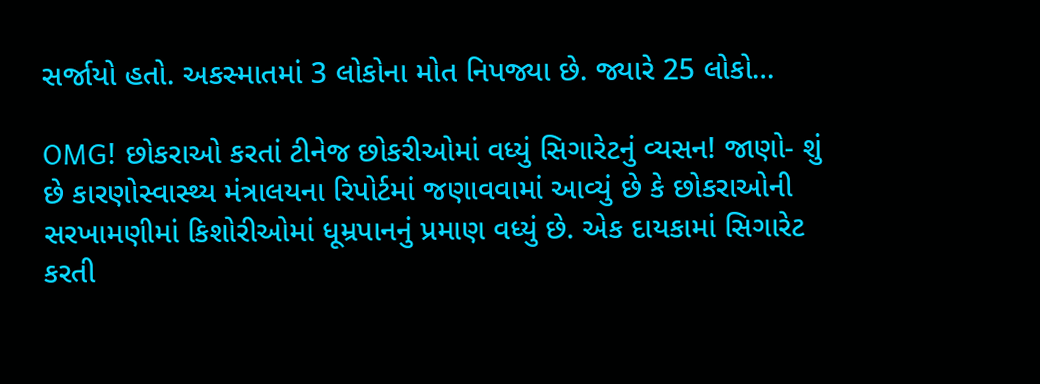સર્જાયો હતો. અકસ્માતમાં 3 લોકોના મોત નિપજ્યા છે. જ્યારે 25 લોકો…

OMG! છોકરાઓ કરતાં ટીનેજ છોકરીઓમાં વધ્યું સિગારેટનું વ્યસન! જાણો- શું છે કારણોસ્વાસ્થ્ય મંત્રાલયના રિપોર્ટમાં જણાવવામાં આવ્યું છે કે છોકરાઓની સરખામણીમાં કિશોરીઓમાં ધૂમ્રપાનનું પ્રમાણ વધ્યું છે. એક દાયકામાં સિગારેટ કરતી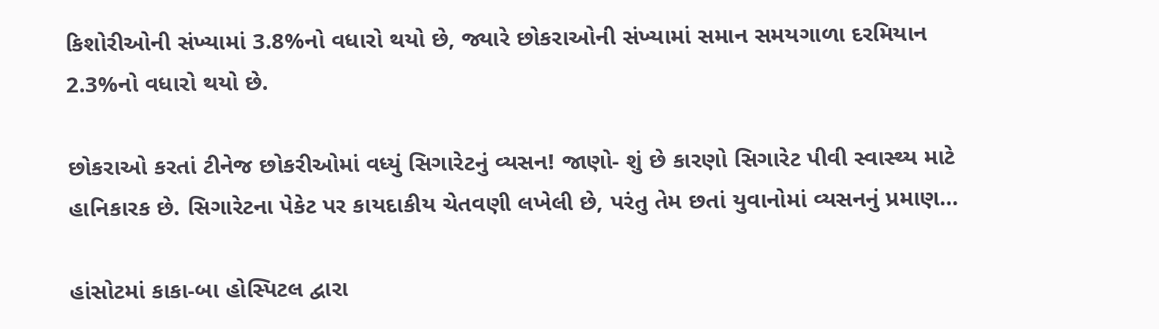કિશોરીઓની સંખ્યામાં 3.8%નો વધારો થયો છે, જ્યારે છોકરાઓની સંખ્યામાં સમાન સમયગાળા દરમિયાન 2.3%નો વધારો થયો છે.

છોકરાઓ કરતાં ટીનેજ છોકરીઓમાં વધ્યું સિગારેટનું વ્યસન! જાણો- શું છે કારણો સિગારેટ પીવી સ્વાસ્થ્ય માટે હાનિકારક છે. સિગારેટના પેકેટ પર કાયદાકીય ચેતવણી લખેલી છે, પરંતુ તેમ છતાં યુવાનોમાં વ્યસનનું પ્રમાણ…

હાંસોટમાં કાકા-બા હોસ્પિટલ દ્વારા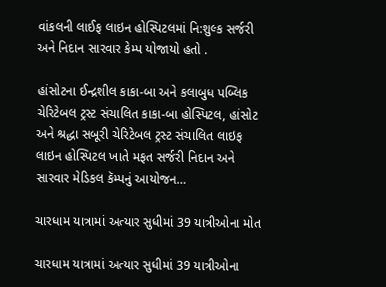વાંકલની લાઈફ લાઇન હોસ્પિટલમાં નિ:શુલ્ક સર્જરી અને નિદાન સારવાર કેમ્પ યોજાયો હતો .

હાંસોટના ઈન્દ્રશીલ કાકા-બા અને કલાબુધ પબ્લિક ચેરિટેબલ ટ્રસ્ટ સંચાલિત કાકા-બા હોસ્પિટલ, હાંસોટ અને શ્રદ્ધા સબૂરી ચેરિટેબલ ટ્રસ્ટ સંચાલિત લાઇફ લાઇન હોસ્પિટલ ખાતે મફત સર્જરી નિદાન અને સારવાર મેડિકલ કૅમ્પનું આયોજન…

ચારધામ યાત્રામાં અત્યાર સુધીમાં 39 યાત્રીઓના મોત

ચારધામ યાત્રામાં અત્યાર સુધીમાં 39 યાત્રીઓના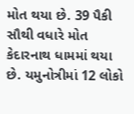મોત થયા છે. 39 પૈકી સૌથી વધારે મોત કેદારનાથ ધામમાં થયા છે. યમુનોત્રીમાં 12 લોકો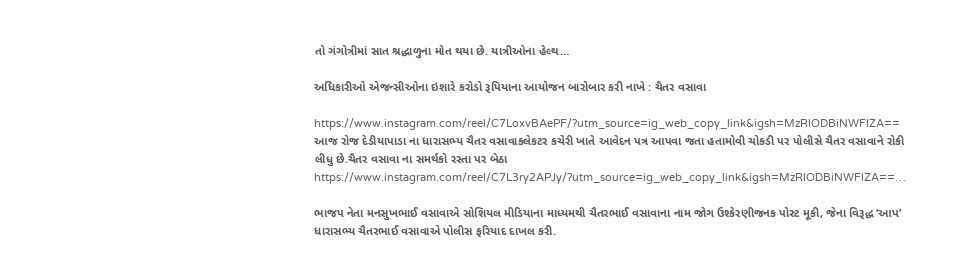તો ગંગોત્રીમાં સાત શ્રદ્ધાળુના મોત થયા છે. યાત્રીઓના હેલ્થ…

અધિકારીઓ એજન્સીઓના ઇશારે કરોડો રૂપિયાના આયોજન બારોબાર કરી નાખે : ચૈતર વસાવા

https://www.instagram.com/reel/C7LoxvBAePF/?utm_source=ig_web_copy_link&igsh=MzRlODBiNWFlZA== આજ રોજ દેડીયાપાડા ના ધારાસભ્ય ચૈતર વસાવાકલેકટર કચેરી ખાતે આવેદન પત્ર આપવા જતા હતામોવી ચોકડી પર પોલીસે ચૈતર વસાવાને રોકી લીધુ છે.ચૈતર વસાવા ના સમર્થકો રસ્તા પર બેઠા https://www.instagram.com/reel/C7L3ry2APJy/?utm_source=ig_web_copy_link&igsh=MzRlODBiNWFlZA==…

ભાજપ નેતા મનસુખભાઈ વસાવાએ સોશિયલ મીડિયાના માધ્યમથી ચૈતરભાઈ વસાવાના નામ જોગ ઉશ્કેરણીજનક પોસ્ટ મૂકી, જેના વિરૂદ્ધ ‘આપ’ ધારાસભ્ય ચૈતરભાઈ વસાવાએ પોલીસ ફરિયાદ દાખલ કરી.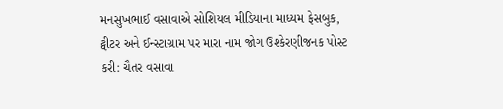મનસુખભાઈ વસાવાએ સોશિયલ મીડિયાના માધ્યમ ફેસબુક, ટ્વીટર અને ઈન્સ્ટાગ્રામ પર મારા નામ જોગ ઉશ્કેરણીજનક પોસ્ટ કરી: ચૈતર વસાવા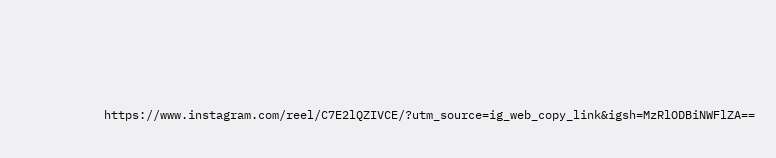https://www.instagram.com/reel/C7E2lQZIVCE/?utm_source=ig_web_copy_link&igsh=MzRlODBiNWFlZA==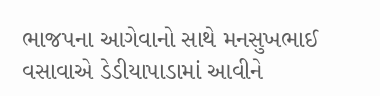ભાજપના આગેવાનો સાથે મનસુખભાઈ વસાવાએ ડેડીયાપાડામાં આવીને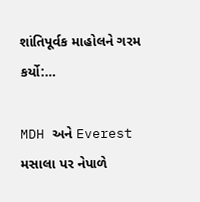શાંતિપૂર્વક માહોલને ગરમ કર્યો:…

MDH અને Everest મસાલા પર નેપાળે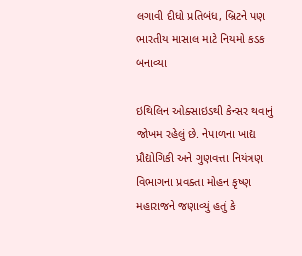લગાવી દીધો પ્રતિબંધ, બ્રિટને પણ ભારતીય માસાલ માટે નિયમો કડક બનાવ્યા

ઇથિલિન ઓક્સાઇડથી કેન્સર થવાનું જોખમ રહેલું છે. નેપાળના ખાદ્ય પ્રૌદ્યોગિકી અને ગુણવત્તા નિયંત્રણ વિભાગના પ્રવક્તા મોહન કૃષ્ણ મહારાજને જણાવ્યું હતું કે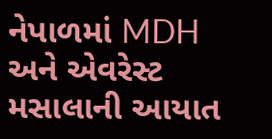નેપાળમાં MDH અને એવરેસ્ટ મસાલાની આયાત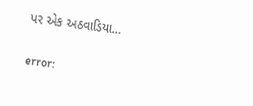પર એક અઠવાડિયા…

error: